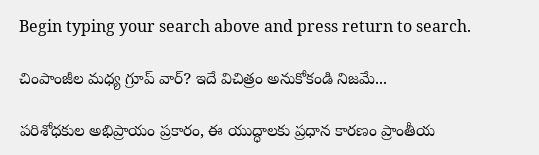Begin typing your search above and press return to search.

చింపాంజీల మధ్య గ్రూప్ వార్? ఇదే విచిత్రం అనుకోకండి నిజమే...

పరిశోధకుల అభిప్రాయం ప్రకారం, ఈ యుద్ధాలకు ప్రధాన కారణం ప్రాంతీయ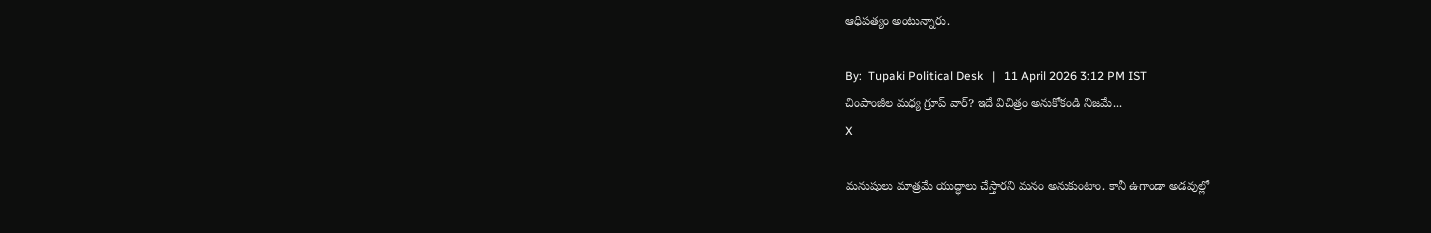ఆధిపత్యం అంటున్నారు.

By:  Tupaki Political Desk   |   11 April 2026 3:12 PM IST
చింపాంజీల మధ్య గ్రూప్ వార్? ఇదే విచిత్రం అనుకోకండి నిజమే...
X

మనుషులు మాత్రమే యుద్ధాలు చేస్తారని మనం అనుకుంటాం. కానీ ఉగాండా అడవుల్లో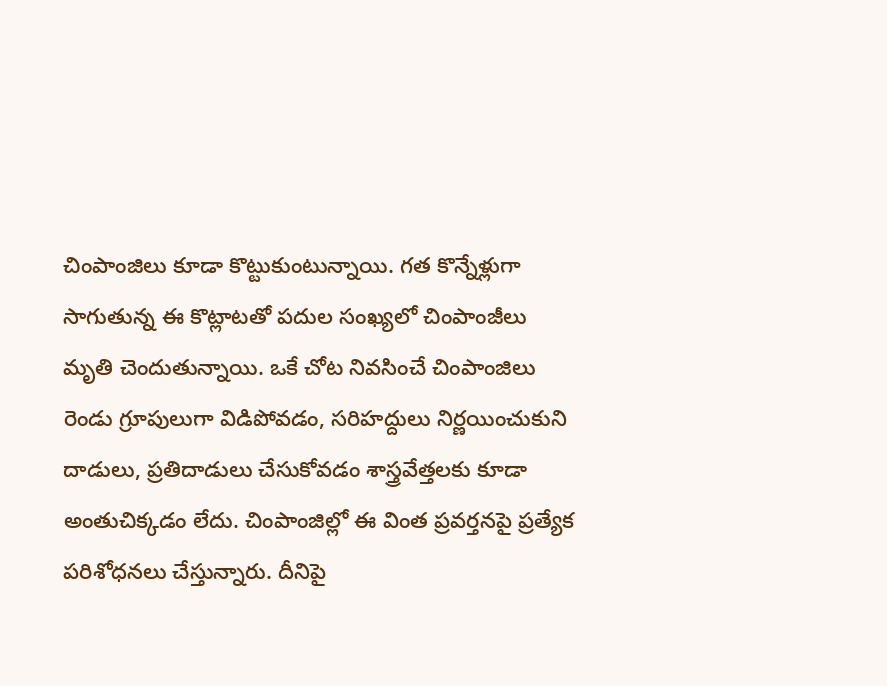చింపాంజిలు కూడా కొట్టుకుంటున్నాయి. గత కొన్నేళ్లుగా సాగుతున్న ఈ కొట్లాటతో పదుల సంఖ్యలో చింపాంజీలు మృతి చెందుతున్నాయి. ఒకే చోట నివసించే చింపాంజిలు రెండు గ్రూపులుగా విడిపోవడం, సరిహద్దులు నిర్ణయించుకుని దాడులు, ప్రతిదాడులు చేసుకోవడం శాస్త్రవేత్తలకు కూడా అంతుచిక్కడం లేదు. చింపాంజిల్లో ఈ వింత ప్రవర్తనపై ప్రత్యేక పరిశోధనలు చేస్తున్నారు. దీనిపై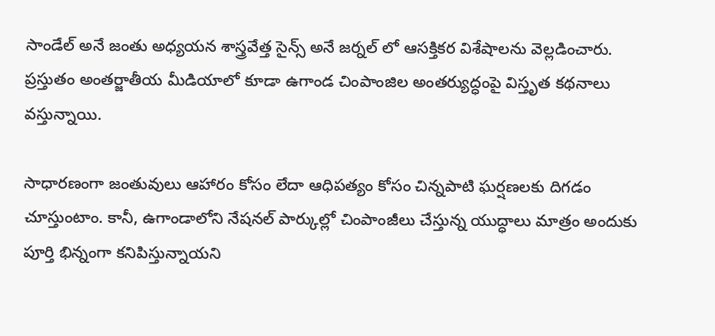సాండేల్ అనే జంతు అధ్యయన శాస్త్రవేత్త సైన్స్ అనే జర్నల్ లో ఆసక్తికర విశేషాలను వెల్లడించారు. ప్రస్తుతం అంతర్జాతీయ మీడియాలో కూడా ఉగాండ చింపాంజిల అంతర్యుద్ధంపై విస్తృత కథనాలు వస్తున్నాయి.

సాధారణంగా జంతువులు ఆహారం కోసం లేదా ఆధిపత్యం కోసం చిన్నపాటి ఘర్షణలకు దిగడం చూస్తుంటాం. కానీ, ఉగాండాలోని నేషనల్ పార్కుల్లో చింపాంజీలు చేస్తున్న యుద్ధాలు మాత్రం అందుకు పూర్తి భిన్నంగా కనిపిస్తున్నాయని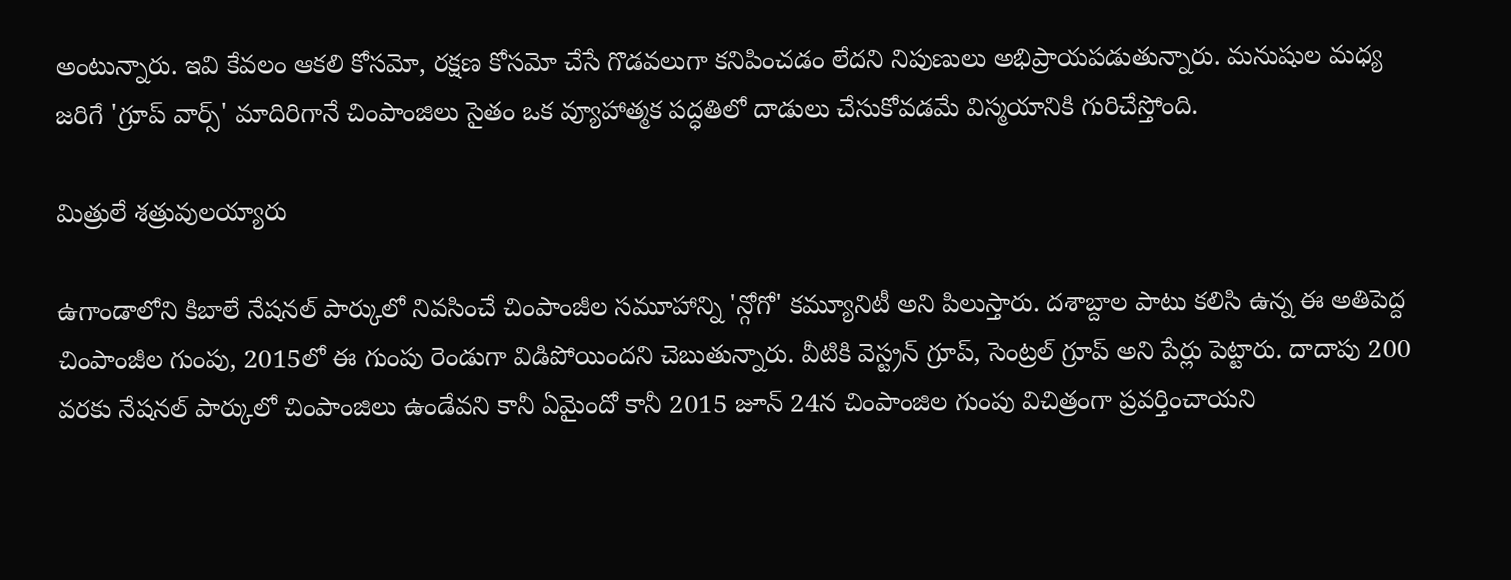అంటున్నారు. ఇవి కేవలం ఆకలి కోసమో, రక్షణ కోసమో చేసే గొడవలుగా కనిపించడం లేదని నిపుణులు అభిప్రాయపడుతున్నారు. మనుషుల మధ్య జరిగే 'గ్రూప్ వార్స్' మాదిరిగానే చింపాంజిలు సైతం ఒక వ్యూహాత్మక పద్ధతిలో దాడులు చేసుకోవడమే విస్మయానికి గురిచేస్తోంది.

మిత్రులే శత్రువులయ్యారు

ఉగాండాలోని కిబాలే నేషనల్ పార్కులో నివసించే చింపాంజీల సమూహాన్ని 'న్గోగో' కమ్యూనిటీ అని పిలుస్తారు. దశాబ్దాల పాటు కలిసి ఉన్న ఈ అతిపెద్ద చింపాంజీల గుంపు, 2015లో ఈ గుంపు రెండుగా విడిపోయిందని చెబుతున్నారు. వీటికి వెస్ట్రన్ గ్రూప్, సెంట్రల్ గ్రూప్ అని పేర్లు పెట్టారు. దాదాపు 200 వరకు నేషనల్ పార్కులో చింపాంజిలు ఉండేవని కానీ ఏమైందో కానీ 2015 జూన్ 24న చింపాంజిల గుంపు విచిత్రంగా ప్రవర్తించాయని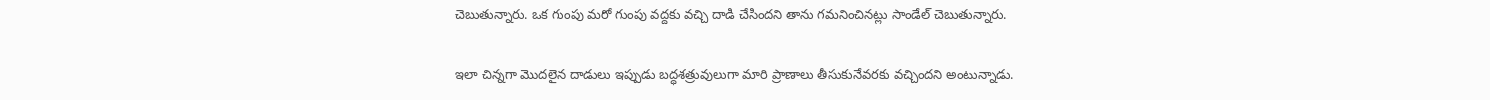చెబుతున్నారు. ఒక గుంపు మరో గుంపు వద్దకు వచ్చి దాడి చేసిందని తాను గమనించినట్లు సాండేల్ చెబుతున్నారు.

ఇలా చిన్నగా మొదలైన దాడులు ఇప్పుడు బద్ధశత్రువులుగా మారి ప్రాణాలు తీసుకునేవరకు వచ్చిందని అంటున్నాడు.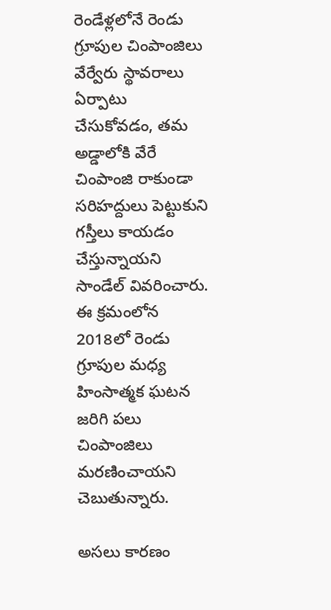రెండేళ్లలోనే రెండు గ్రూపుల చింపాంజిలు వేర్వేరు స్థావరాలు ఏర్పాటు చేసుకోవడం, తమ అడ్డాలోకి వేరే చింపాంజి రాకుండా సరిహద్దులు పెట్టుకుని గస్తీలు కాయడం చేస్తున్నాయని సాండేల్ వివరించారు. ఈ క్రమంలోన 2018లో రెండు గ్రూపుల మధ్య హింసాత్మక ఘటన జరిగి పలు చింపాంజిలు మరణించాయని చెబుతున్నారు.

అసలు కారణం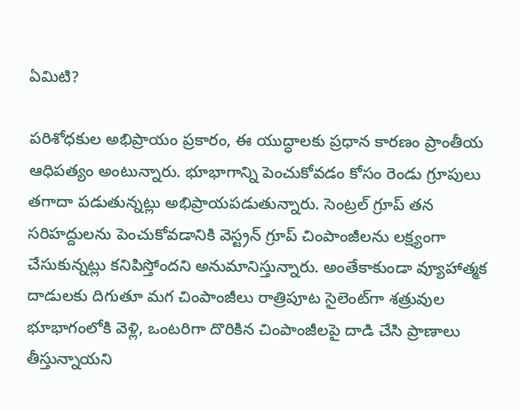ఏమిటి?

పరిశోధకుల అభిప్రాయం ప్రకారం, ఈ యుద్ధాలకు ప్రధాన కారణం ప్రాంతీయ ఆధిపత్యం అంటున్నారు. భూభాగాన్ని పెంచుకోవడం కోసం రెండు గ్రూపులు తగాదా పడుతున్నట్లు అభిప్రాయపడుతున్నారు. సెంట్రల్ గ్రూప్ తన సరిహద్దులను పెంచుకోవడానికి వెస్ట్రన్ గ్రూప్ చింపాంజీలను లక్ష్యంగా చేసుకున్నట్లు కనిపిస్తోందని అనుమానిస్తున్నారు. అంతేకాకుండా వ్యూహాత్మక దాడులకు దిగుతూ మగ చింపాంజీలు రాత్రిపూట సైలెంట్‌గా శత్రువుల భూభాగంలోకి వెళ్లి, ఒంటరిగా దొరికిన చింపాంజీలపై దాడి చేసి ప్రాణాలు తీస్తున్నాయని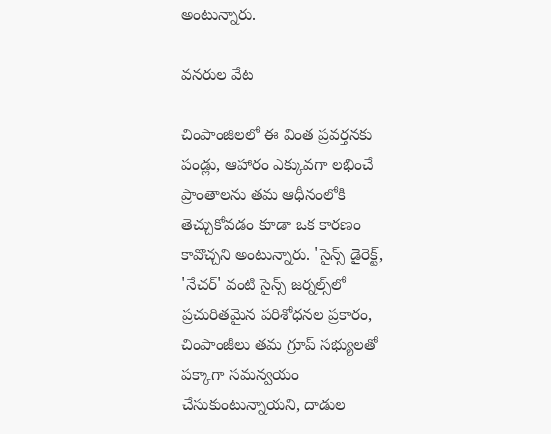అంటున్నారు.

వనరుల వేట

చింపాంజిలలో ఈ వింత ప్రవర్తనకు పండ్లు, ఆహారం ఎక్కువగా లభించే ప్రాంతాలను తమ ఆధీనంలోకి తెచ్చుకోవడం కూడా ఒక కారణం కావొచ్చని అంటున్నారు. 'సైన్స్ డైరెక్ట్, 'నేచర్' వంటి సైన్స్ జర్నల్స్‌లో ప్రచురితమైన పరిశోధనల ప్రకారం, చింపాంజీలు తమ గ్రూప్ సభ్యులతో పక్కాగా సమన్వయం చేసుకుంటున్నాయని, దాడుల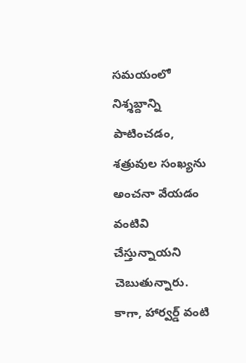సమయంలో నిశ్శబ్దాన్ని పాటించడం, శత్రువుల సంఖ్యను అంచనా వేయడం వంటివి చేస్తున్నాయని చెబుతున్నారు. కాగా, హార్వర్డ్ వంటి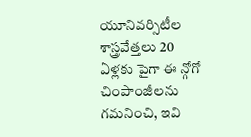యూనివర్సిటీల శాస్త్రవేత్తలు 20 ఏళ్లకు పైగా ఈ న్గోగో చింపాంజీలను గమనించి, ఇవి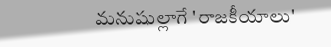మనుషుల్లాగే 'రాజకీయాలు'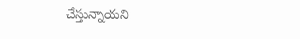చేస్తున్నాయని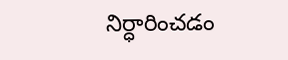నిర్ధారించడం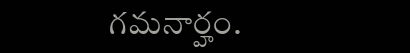గమనార్హం.